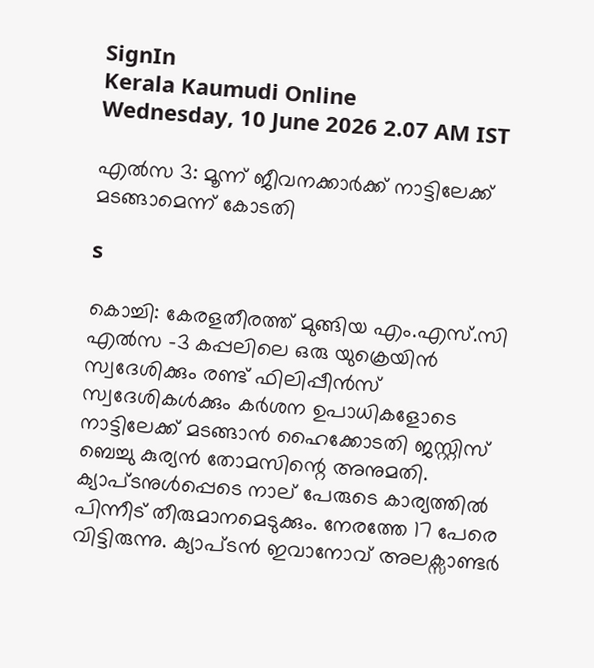SignIn
Kerala Kaumudi Online
Wednesday, 10 June 2026 2.07 AM IST

എൽസ 3: മൂന്ന് ജീവനക്കാർക്ക് നാട്ടിലേക്ക് മടങ്ങാമെന്ന് കോടതി

s

കൊച്ചി: കേരളതീരത്ത് മുങ്ങിയ എം.എസ്.സി എൽസ -3 കപ്പലിലെ ഒരു യുക്രെയിൻ സ്വദേശിക്കും രണ്ട് ഫിലിപ്പീൻസ് സ്വദേശികൾക്കും കർശന ഉപാധികളോടെ നാട്ടിലേക്ക് മടങ്ങാൻ ഹൈക്കോടതി ജസ്റ്റിസ് ബെച്ചു കുര്യൻ തോമസിന്റെ അനുമതി. ക്യാപ്ടനുൾപ്പെടെ നാല് പേരുടെ കാര്യത്തിൽ പിന്നീട് തീരുമാനമെടുക്കും. നേരത്തേ 17 പേരെ വിട്ടിരുന്നു. ക്യാപ്ടൻ ഇവാനോവ് അലക്സാണ്ടർ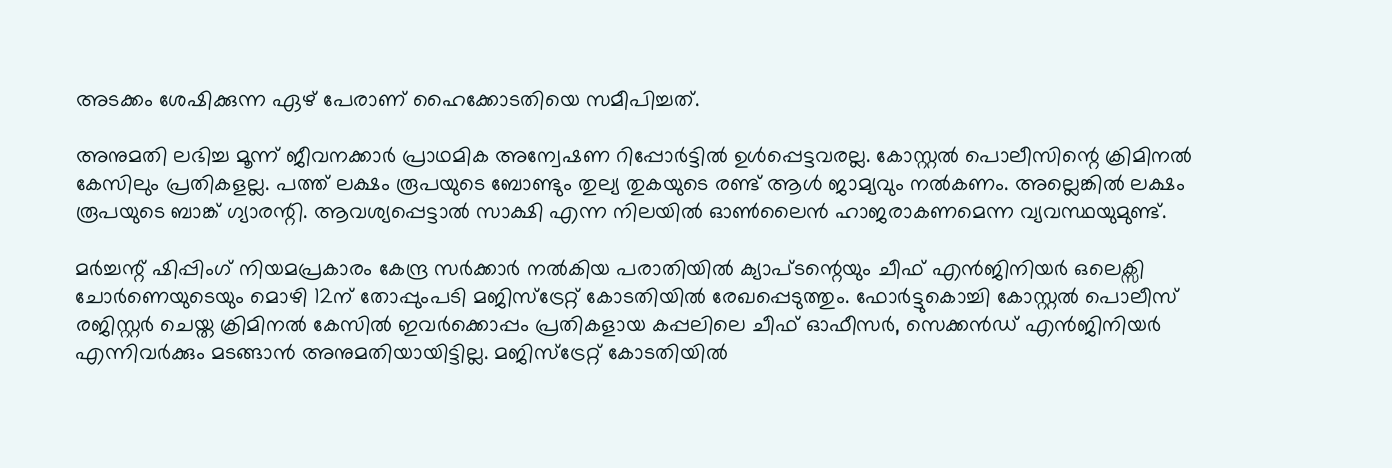അടക്കം ശേഷിക്കുന്ന ഏഴ് പേരാണ് ഹൈക്കോടതിയെ സമീപിച്ചത്.

അനുമതി ലഭിച്ച മൂന്ന് ജീവനക്കാർ പ്രാഥമിക അന്വേഷണ റിപ്പോർട്ടിൽ ഉൾപ്പെട്ടവരല്ല. കോസ്റ്റൽ പൊലീസിന്റെ ക്രിമിനൽ കേസിലും പ്രതികളല്ല. പത്ത് ലക്ഷം രൂപയുടെ ബോണ്ടും തുല്യ തുകയുടെ രണ്ട് ആൾ ജാമ്യവും നൽകണം. അല്ലെങ്കിൽ ലക്ഷം രൂപയുടെ ബാങ്ക് ഗ്യാരന്റി. ആവശ്യപ്പെട്ടാൽ സാക്ഷി എന്ന നിലയിൽ ഓൺലൈൻ ഹാജരാകണമെന്ന വ്യവസ്ഥയുമുണ്ട്.

മർച്ചന്റ് ഷിപ്പിംഗ് നിയമപ്രകാരം കേന്ദ്ര സർക്കാർ നൽകിയ പരാതിയിൽ ക്യാപ്ടന്റെയും ചീഫ് എൻജിനിയർ ഒലെക്സി ചോർണെയുടെയും മൊഴി 12ന് തോപ്പുംപടി മജിസ്‌ട്രേറ്റ് കോടതിയിൽ രേഖപ്പെടുത്തും. ഫോർട്ടുകൊച്ചി കോസ്റ്റൽ പൊലീസ് രജിസ്റ്റർ ചെയ്ത ക്രിമിനൽ കേസിൽ ഇവർക്കൊപ്പം പ്രതികളായ കപ്പലിലെ ചീഫ് ഓഫീസർ, സെക്കൻഡ് എൻജിനിയർ എന്നിവർക്കും മടങ്ങാൻ അനുമതിയായിട്ടില്ല. മജിസ്‌ട്രേറ്റ് കോടതിയിൽ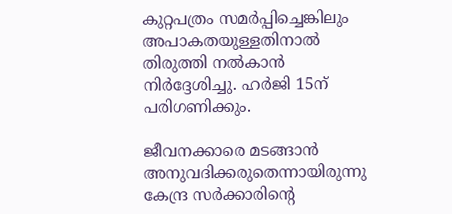കുറ്റപത്രം സമർപ്പിച്ചെങ്കിലും അപാകതയുള്ളതിനാൽ തിരുത്തി നൽകാൻ നിർദ്ദേശിച്ചു. ഹർജി 15ന് പരിഗണിക്കും.

ജീവനക്കാരെ മടങ്ങാൻ അനുവദിക്കരുതെന്നായിരുന്നു കേന്ദ്ര സർക്കാരിന്റെ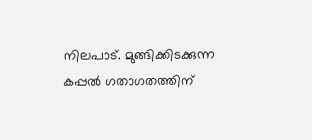നിലപാട്. മുങ്ങിക്കിടക്കുന്ന കപ്പൽ ഗതാഗതത്തിന്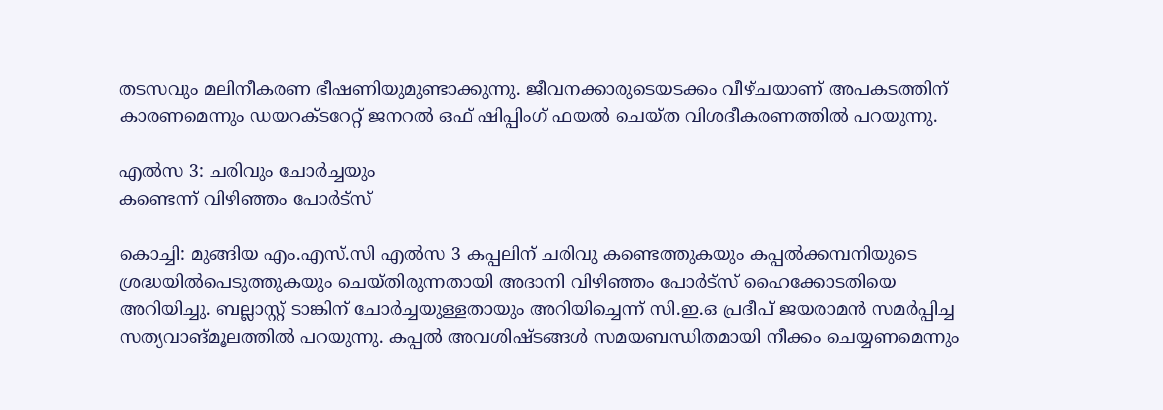തടസവും മലിനീകരണ ഭീഷണിയുമുണ്ടാക്കുന്നു. ജീവനക്കാരുടെയടക്കം വീഴ്ചയാണ് അപകടത്തിന് കാരണമെന്നും ഡയറക്ടറേറ്റ് ജനറൽ ഒഫ് ഷിപ്പിംഗ് ഫയൽ ചെയ്ത വിശദീകരണത്തിൽ പറയുന്നു.

എൽസ 3: ചരിവും ചോർച്ചയും
കണ്ടെന്ന് വിഴിഞ്ഞം പോർട്സ്

കൊച്ചി: മുങ്ങിയ എം.എസ്.സി എൽസ 3 കപ്പലിന് ചരിവു കണ്ടെത്തുകയും കപ്പൽക്കമ്പനിയുടെ ശ്രദ്ധയിൽപെടുത്തുകയും ചെയ്തിരുന്നതായി അദാനി വിഴിഞ്ഞം പോർട്സ് ഹൈക്കോടതിയെ അറിയിച്ചു. ബല്ലാസ്റ്റ് ടാങ്കിന് ചോർച്ചയുള്ളതായും അറിയിച്ചെന്ന് സി.ഇ.ഒ പ്രദീപ് ജയരാമൻ സമർപ്പിച്ച സത്യവാങ്മൂലത്തിൽ പറയുന്നു. കപ്പൽ അവശിഷ്ടങ്ങൾ സമയബന്ധിതമായി നീക്കം ചെയ്യണമെന്നും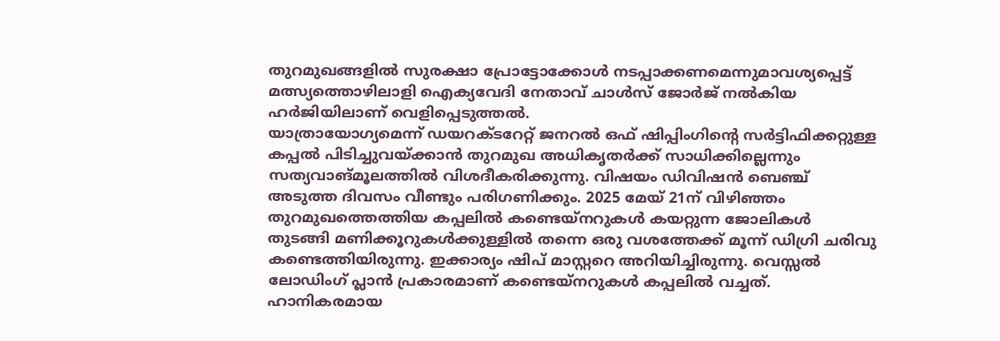തുറമുഖങ്ങളിൽ സുരക്ഷാ പ്രോട്ടോക്കോൾ നടപ്പാക്കണമെന്നുമാവശ്യപ്പെട്ട് മത്സ്യത്തൊഴിലാളി ഐക്യവേദി നേതാവ് ചാൾസ് ജോർജ് നൽകിയ ഹർജിയിലാണ് വെളിപ്പെടുത്തൽ.
യാത്രായോഗ്യമെന്ന് ഡയറക്ടറേറ്റ് ജനറൽ ഒഫ് ഷിപ്പിംഗിന്റെ സർട്ടിഫിക്കറ്റുള്ള കപ്പൽ പിടിച്ചുവയ്ക്കാൻ തുറമുഖ അധികൃതർക്ക് സാധിക്കില്ലെന്നും സത്യവാങ്മൂലത്തിൽ വിശദീകരിക്കുന്നു. വിഷയം ഡിവിഷൻ ബെഞ്ച് അടുത്ത ദിവസം വീണ്ടും പരിഗണിക്കും. 2025 മേയ് 21ന് വിഴിഞ്ഞം തുറമുഖത്തെത്തിയ കപ്പലിൽ കണ്ടെയ്നറുകൾ കയറ്റുന്ന ജോലികൾ തുടങ്ങി മണിക്കൂറുകൾക്കുള്ളിൽ തന്നെ ഒരു വശത്തേക്ക് മൂന്ന് ഡിഗ്രി ചരിവു കണ്ടെത്തിയിരുന്നു. ഇക്കാര്യം ഷിപ് മാസ്റ്ററെ അറിയിച്ചിരുന്നു. വെസ്സൽ ലോഡിംഗ് പ്ലാൻ പ്രകാരമാണ് കണ്ടെയ്നറുകൾ കപ്പലിൽ വച്ചത്. ഹാനികരമായ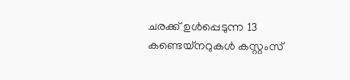ചരക്ക് ഉൾപ്പെടുന്ന 13 കണ്ടെയ്നറുകൾ കസ്റ്റംസ്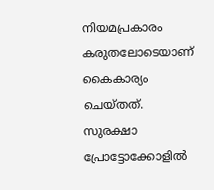നിയമപ്രകാരം കരുതലോടെയാണ് കൈകാര്യം ചെയ്തത്. സുരക്ഷാ പ്രോട്ടോക്കോളിൽ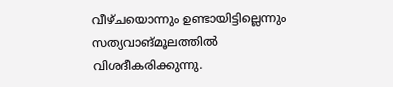വീഴ്ചയൊന്നും ഉണ്ടായിട്ടില്ലെന്നും സത്യവാങ്മൂലത്തിൽ വിശദീകരിക്കുന്നു.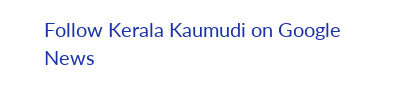Follow Kerala Kaumudi on Google News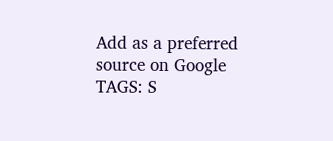Add as a preferred source on Google
TAGS: S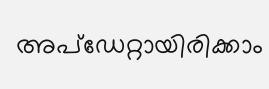അപ്ഡേറ്റായിരിക്കാം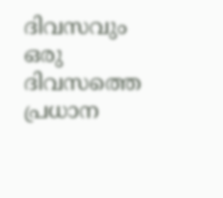ദിവസവും
ഒരു ദിവസത്തെ പ്രധാന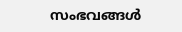സംഭവങ്ങൾ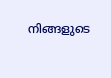നിങ്ങളുടെ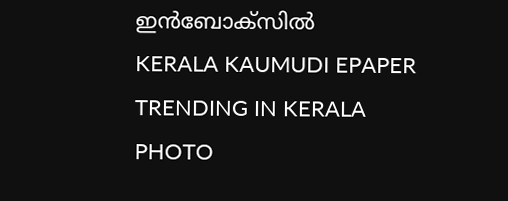ഇൻബോക്സിൽ
KERALA KAUMUDI EPAPER
TRENDING IN KERALA
PHOTO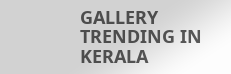GALLERY
TRENDING IN KERALA